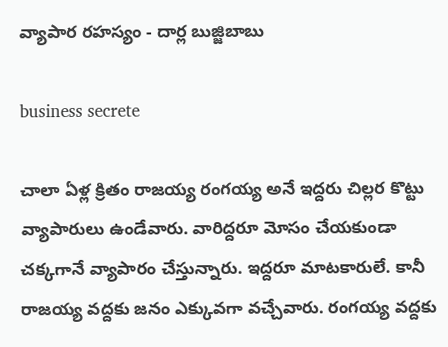వ్యాపార రహస్యం - దార్ల బుజ్జిబాబు

business secrete

చాలా ఏళ్ల క్రితం రాజయ్య రంగయ్య అనే ఇద్దరు చిల్లర కొట్టు వ్యాపారులు ఉండేవారు. వారిద్దరూ మోసం చేయకుండా చక్కగానే వ్యాపారం చేస్తున్నారు. ఇద్దరూ మాటకారులే. కానీ రాజయ్య వద్దకు జనం ఎక్కువగా వచ్చేవారు. రంగయ్య వద్దకు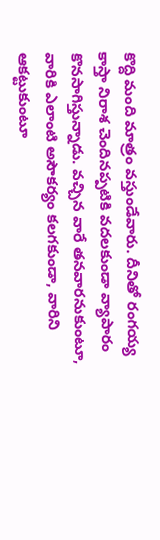కొద్ది మంది మాత్రం వస్తుండేవారు. దీనితో రంగయ్య కాస్తా నిరాశ చెందినప్పటికి వదలకుండా వ్యాపారం కొనసాగిస్తున్నాడు. వచ్చిన వారే తనవారనుకుంటూ, వారికి ఎలాంటి అసౌకర్యం కలగకుండా, వారిని ఆకట్టుకుంటూ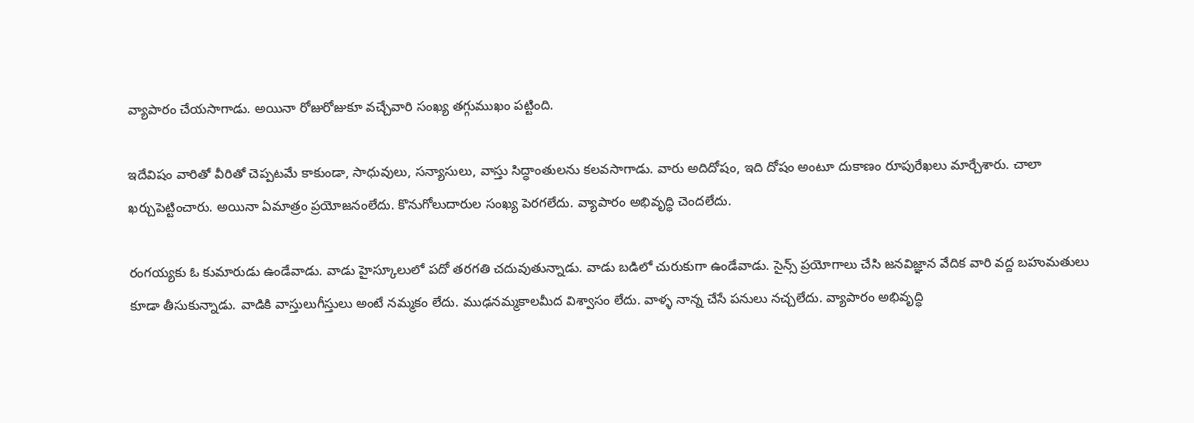వ్యాపారం చేయసాగాడు. అయినా రోజురోజుకూ వచ్చేవారి సంఖ్య తగ్గుముఖం పట్టింది.

ఇదేవిషం వారితో వీరితో చెప్పటమే కాకుండా, సాధువులు, సన్యాసులు, వాస్తు సిద్ధాంతులను కలవసాగాడు. వారు అదిదోషం, ఇది దోషం అంటూ దుకాణం రూపురేఖలు మార్చేశారు. చాలా ఖర్చుపెట్టించారు. అయినా ఏమాత్రం ప్రయోజనంలేదు. కొనుగోలుదారుల సంఖ్య పెరగలేదు. వ్యాపారం అభివృద్ధి చెందలేదు.

రంగయ్యకు ఓ కుమారుడు ఉండేవాడు. వాడు హైస్కూలులో పదో తరగతి చదువుతున్నాడు. వాడు బడిలో చురుకుగా ఉండేవాడు. సైన్స్ ప్రయోగాలు చేసి జనవిజ్ఞాన వేదిక వారి వద్ద బహుమతులు కూడా తీసుకున్నాడు. వాడికి వాస్తులుగీస్తులు అంటే నమ్మకం లేదు. ముఢనమ్మకాలమీద విశ్వాసం లేదు. వాళ్ళ నాన్న చేసే పనులు నచ్చలేదు. వ్యాపారం అభివృద్ధి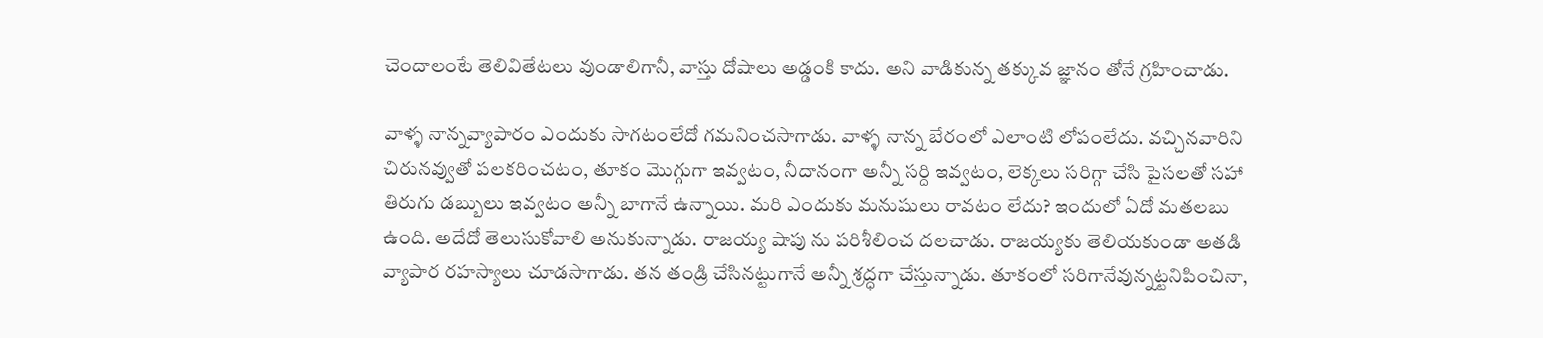చెందాలంటే తెలివితేటలు వుండాలిగానీ, వాస్తు దోషాలు అడ్డంకి కాదు. అని వాడికున్న తక్కువ జ్ఞానం తోనే గ్రహించాడు.

వాళ్ళ నాన్నవ్యాపారం ఎందుకు సాగటంలేదో గమనించసాగాడు. వాళ్ళ నాన్న బేరంలో ఎలాంటి లోపంలేదు. వచ్చినవారిని చిరునవ్వుతో పలకరించటం, తూకం మొగ్గుగా ఇవ్వటం, నీదానంగా అన్నీ సర్ది ఇవ్వటం, లెక్కలు సరిగ్గా చేసి పైసలతో సహా తిరుగు డబ్బులు ఇవ్వటం అన్నీ బాగానే ఉన్నాయి. మరి ఎందుకు మనుషులు రావటం లేదు? ఇందులో ఏదో మతలబు ఉంది. అదేదో తెలుసుకోవాలి అనుకున్నాడు. రాజయ్య షాపు ను పరిశీలించ దలచాడు. రాజయ్యకు తెలియకుండా అతడి వ్యాపార రహస్యాలు చూడసాగాడు. తన తండ్రి చేసినట్టుగానే అన్నీ శ్రద్ధగా చేస్తున్నాడు. తూకంలో సరిగానేవున్నట్టనిపించినా,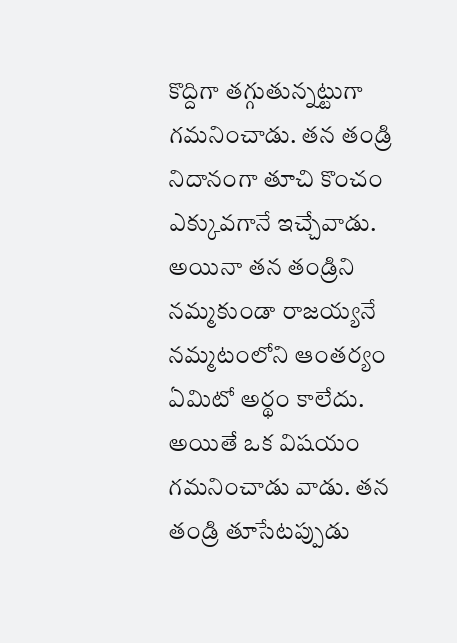కొద్దిగా తగ్గుతున్నట్టుగా గమనించాడు. తన తండ్రి నిదానంగా తూచి కొంచం ఎక్కువగానే ఇచ్చేవాడు. అయినా తన తండ్రిని నమ్మకుండా రాజయ్యనే నమ్మటంలోని ఆంతర్యం ఏమిటో అర్థం కాలేదు. అయితే ఒక విషయం గమనించాడు వాడు. తన తండ్రి తూసేటప్పుడు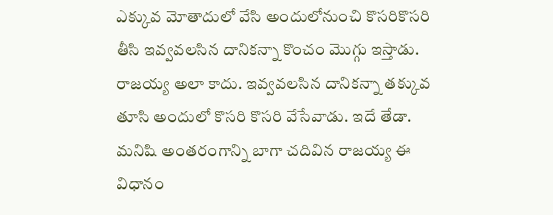ఎక్కువ మోతాదులో వేసి అందులోనుంచి కొసరికొసరి తీసి ఇవ్వవలసిన దానికన్నా కొంచం మొగ్గు ఇస్తాడు. రాజయ్య అలా కాదు. ఇవ్వవలసిన దానికన్నా తక్కువ తూసి అందులో కొసరి కొసరి వేసేవాడు. ఇదే తేడా. మనిషి అంతరంగాన్ని బాగా చదివిన రాజయ్య ఈ విధానం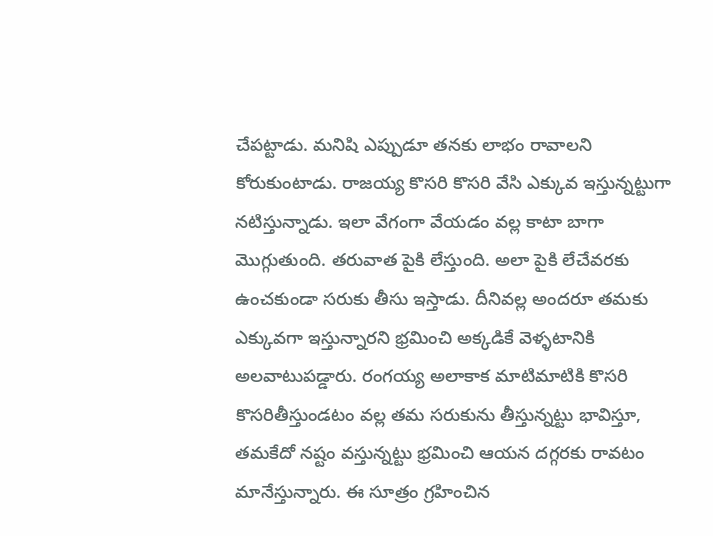చేపట్టాడు. మనిషి ఎప్పుడూ తనకు లాభం రావాలని కోరుకుంటాడు. రాజయ్య కొసరి కొసరి వేసి ఎక్కువ ఇస్తున్నట్టుగా నటిస్తున్నాడు. ఇలా వేగంగా వేయడం వల్ల కాటా బాగా మొగ్గుతుంది. తరువాత పైకి లేస్తుంది. అలా పైకి లేచేవరకు ఉంచకుండా సరుకు తీసు ఇస్తాడు. దీనివల్ల అందరూ తమకు ఎక్కువగా ఇస్తున్నారని భ్రమించి అక్కడికే వెళ్ళటానికి అలవాటుపడ్డారు. రంగయ్య అలాకాక మాటిమాటికి కొసరి కొసరితీస్తుండటం వల్ల తమ సరుకును తీస్తున్నట్టు భావిస్తూ, తమకేదో నష్టం వస్తున్నట్టు భ్రమించి ఆయన దగ్గరకు రావటం మానేస్తున్నారు. ఈ సూత్రం గ్రహించిన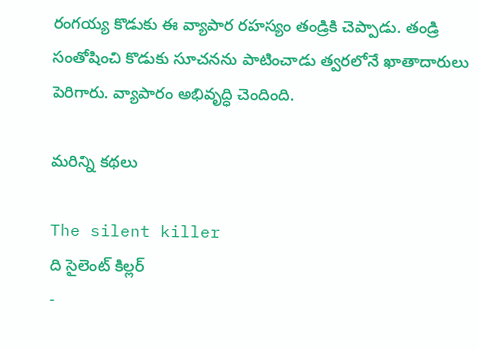రంగయ్య కొడుకు ఈ వ్యాపార రహస్యం తండ్రికి చెప్పాడు. తండ్రి సంతోషించి కొడుకు సూచనను పాటించాడు త్వరలోనే ఖాతాదారులు పెరిగారు. వ్యాపారం అభివృద్ధి చెందింది.

మరిన్ని కథలు

The silent killer
ది సైలెంట్ కిల్లర్
-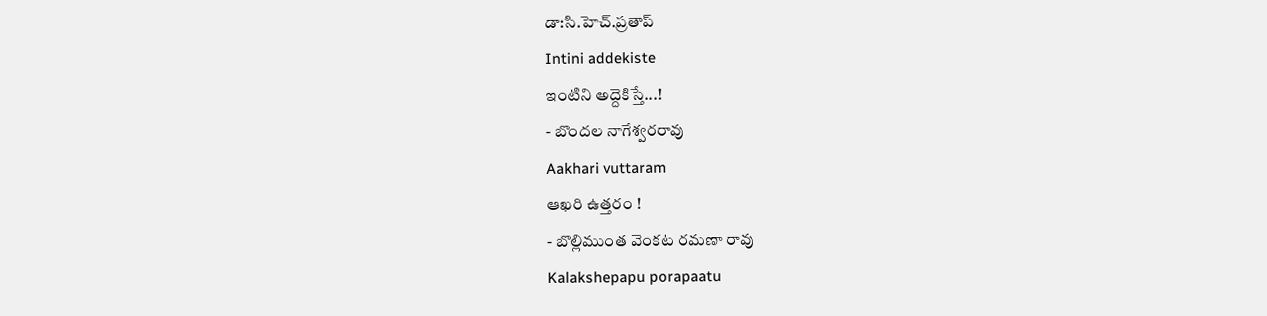డా:సి.హెచ్.ప్రతాప్
Intini addekiste
ఇంటిని అద్దెకిస్తే...!
- బొందల నాగేశ్వరరావు
Aakhari vuttaram
ఆఖరి ఉత్తరం !
- బొల్లిముంత వెంకట రమణా రావు
Kalakshepapu porapaatu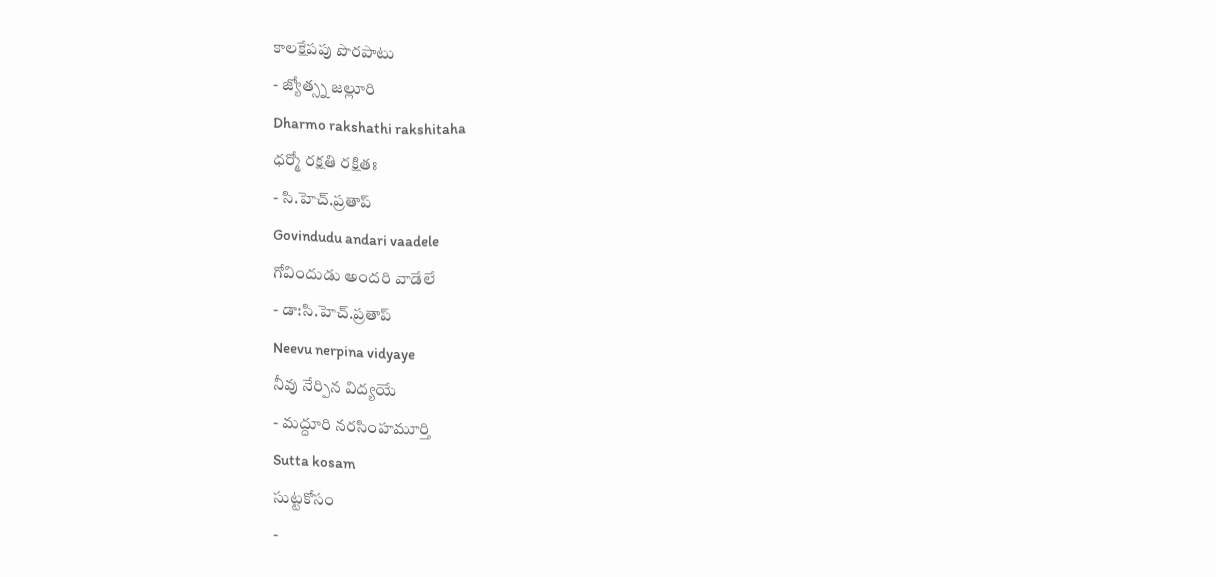కాలక్షేపపు పొరపాటు
- జ్యోత్స్న జల్లూరి
Dharmo rakshathi rakshitaha
ధర్మో రక్షతి రక్షితః
- సి.హెచ్.ప్రతాప్
Govindudu andari vaadele
గోవిందుడు అందరి వాడేలే
- డా:సి.హెచ్.ప్రతాప్
Neevu nerpina vidyaye
నీవు నేర్పిన విద్యయే
- మద్దూరి నరసింహమూర్తి
Sutta kosam
సుట్టకోసం
-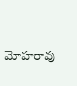మోహరావు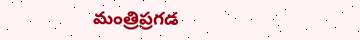మంత్రిప్రగడ